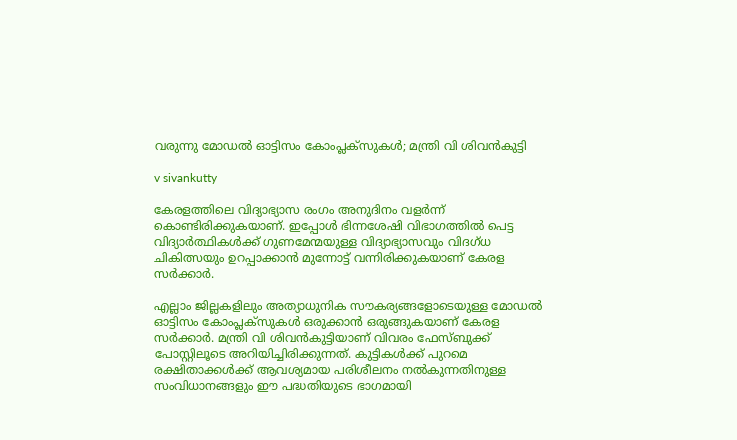വരുന്നു മോഡൽ ഓട്ടിസം കോംപ്ലക്സുകൾ; മന്ത്രി വി ശിവൻകുട്ടി

v sivankutty

കേരളത്തിലെ വിദ്യാഭ്യാസ രംഗം അനുദിനം വളർന്ന് കൊണ്ടിരിക്കുകയാണ്. ഇപ്പോൾ ഭിന്നശേഷി വിഭാഗത്തിൽ പെട്ട വിദ്യാർത്ഥികൾക്ക് ഗുണമേന്മയുള്ള വിദ്യാഭ്യാസവും വിദഗ്ധ ചികിത്സയും ഉറപ്പാക്കാൻ മുന്നോട്ട് വന്നിരിക്കുകയാണ് കേരള സർക്കാർ.

എല്ലാം ജില്ലകളിലും അത്യാധുനിക സൗകര്യങ്ങളോടെയുള്ള മോഡൽ ഓട്ടിസം കോംപ്ലക്സുകൾ ഒരുക്കാൻ ഒരുങ്ങുകയാണ് കേരള സർക്കാർ. മന്ത്രി വി ശിവൻകുട്ടിയാണ് വിവരം ഫേസ്ബുക്ക് പോസ്റ്റിലൂടെ അറിയിച്ചിരിക്കുന്നത്. കുട്ടികൾക്ക് പുറമെ രക്ഷിതാക്കൾക്ക് ആവശ്യമായ പരിശീലനം നൽകുന്നതിനുള്ള സംവിധാനങ്ങളും ഈ പദ്ധതിയുടെ ഭാഗമായി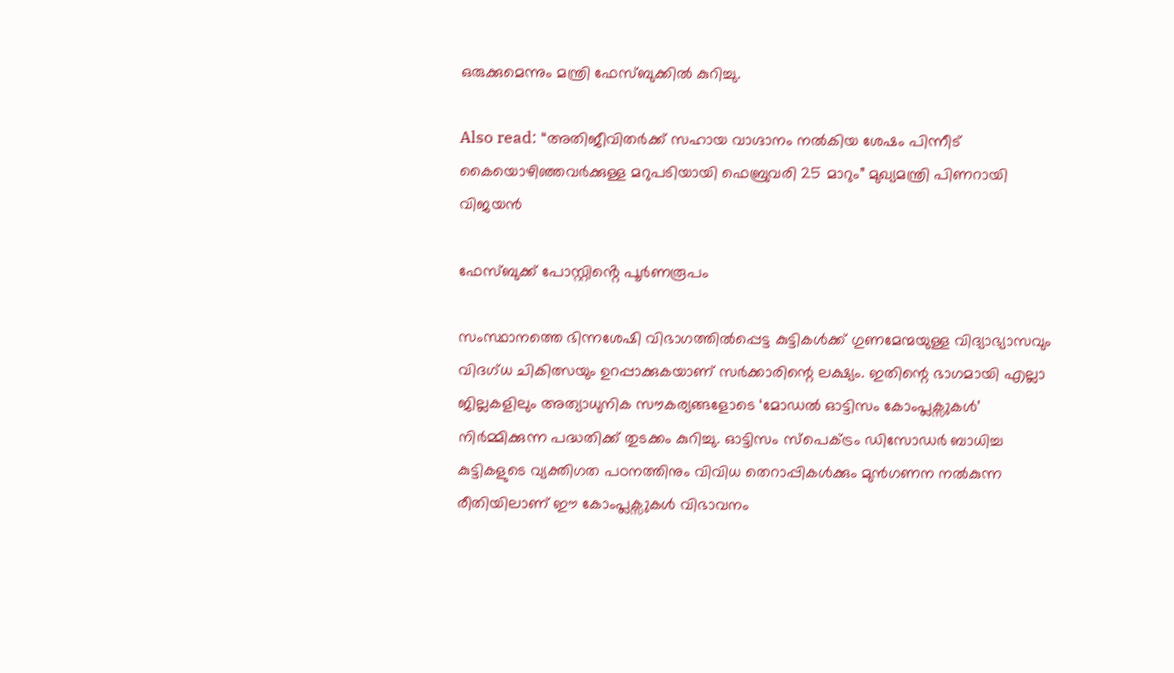ഒരുക്കുമെന്നും മന്ത്രി ഫേസ്ബുക്കിൽ കുറിച്ചു.

Also read: “അതിജീവിതർക്ക് സഹായ വാഗ്ദാനം നൽകിയ ശേഷം പിന്നീട് കൈയൊഴിഞ്ഞവർക്കുള്ള മറുപടിയായി ഫെബ്രുവരി 25 മാറും” മുഖ്യമന്ത്രി പിണറായി വിജയൻ

ഫേസ്ബുക്ക് പോസ്റ്റിൻ്റെ പൂർണരൂപം

സംസ്ഥാനത്തെ ഭിന്നശേഷി വിഭാഗത്തിൽപ്പെട്ട കുട്ടികൾക്ക് ഗുണമേന്മയുള്ള വിദ്യാഭ്യാസവും വിദഗ്ധ ചികിത്സയും ഉറപ്പാക്കുകയാണ് സർക്കാരിന്റെ ലക്ഷ്യം. ഇതിന്റെ ഭാഗമായി എല്ലാ ജില്ലകളിലും അത്യാധുനിക സൗകര്യങ്ങളോടെ ‘മോഡൽ ഓട്ടിസം കോംപ്ലക്സുകൾ’ നിർമ്മിക്കുന്ന പദ്ധതിക്ക് തുടക്കം കുറിച്ചു. ഓട്ടിസം സ്പെക്ട്രം ഡിസോഡർ ബാധിച്ച കുട്ടികളുടെ വ്യക്തിഗത പഠനത്തിനും വിവിധ തെറാപ്പികൾക്കും മുൻഗണന നൽകുന്ന രീതിയിലാണ് ഈ കോംപ്ലക്സുകൾ വിഭാവനം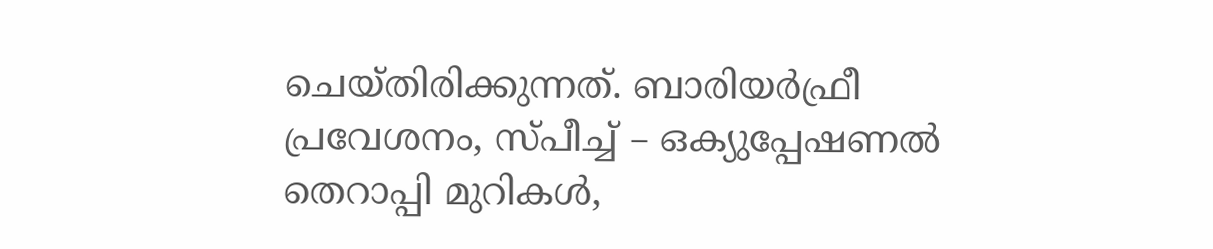ചെയ്തിരിക്കുന്നത്. ബാരിയർഫ്രീ പ്രവേശനം, സ്പീച്ച് – ഒക്യുപ്പേഷണൽ തെറാപ്പി മുറികൾ,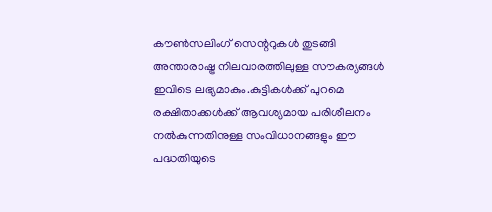കൗൺസലിംഗ് സെന്ററുകൾ തുടങ്ങി അന്താരാഷ്ട്ര നിലവാരത്തിലുള്ള സൗകര്യങ്ങൾ ഇവിടെ ലഭ്യമാകും.കുട്ടികൾക്ക് പുറമെ രക്ഷിതാക്കൾക്ക് ആവശ്യമായ പരിശീലനം നൽകുന്നതിനുള്ള സംവിധാനങ്ങളും ഈ പദ്ധതിയുടെ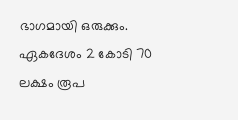ഭാഗമായി ഒരുക്കും.
ഏകദേശം 2 കോടി 70 ലക്ഷം രൂപ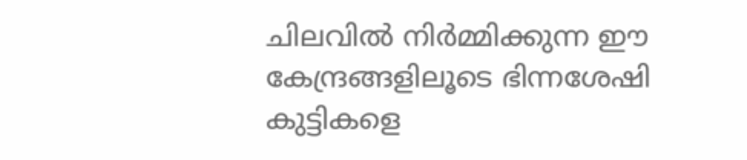ചിലവിൽ നിർമ്മിക്കുന്ന ഈ കേന്ദ്രങ്ങളിലൂടെ ഭിന്നശേഷി കുട്ടികളെ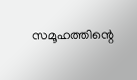സമൂഹത്തിന്റെ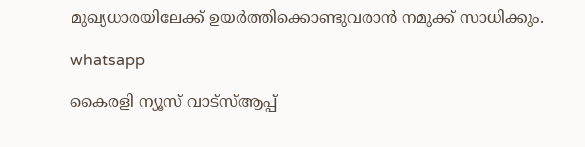മുഖ്യധാരയിലേക്ക് ഉയർത്തിക്കൊണ്ടുവരാൻ നമുക്ക് സാധിക്കും.

whatsapp

കൈരളി ന്യൂസ് വാട്‌സ്ആപ്പ്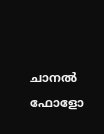ചാനല്‍ ഫോളോ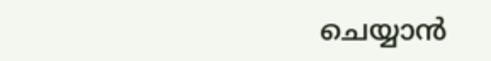ചെയ്യാന്‍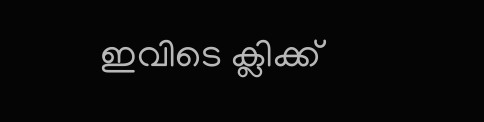ഇവിടെ ക്ലിക്ക്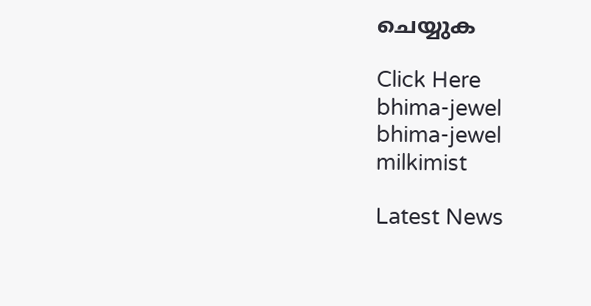ചെയ്യുക

Click Here
bhima-jewel
bhima-jewel
milkimist

Latest News